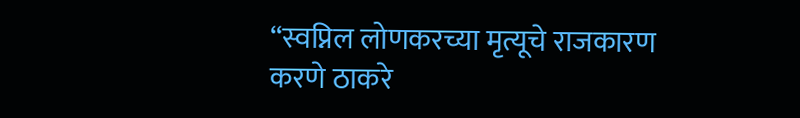“स्वप्निल लोणकरच्या मृत्यूचे राजकारण करणे ठाकरे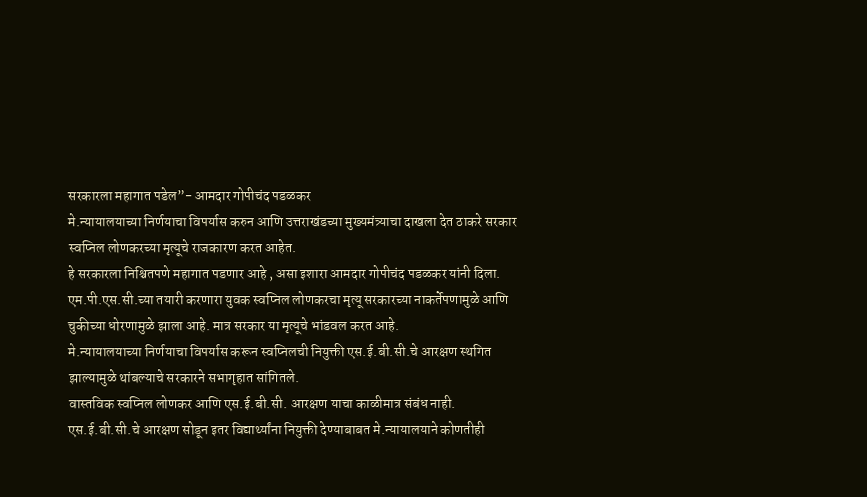सरकारला महागात पडेल”- आमदार गोपीचंद पडळकर
मे.न्यायालयाच्या निर्णयाचा विपर्यास करुन आणि उत्तराखंडच्या मुख्यमंत्र्याचा दाखला देत ठाकरे सरकार स्वप्निल लोणकरच्या मृत्यूचे राजकारण करत आहेत.
हे सरकारला निश्चितपणे महागात पडणार आहे , असा इशारा आमदार गोपीचंद पडळकर यांनी दिला.
एम.पी.एस.सी.च्या तयारी करणारा युवक स्वप्निल लोणकरचा मृत्यू सरकारच्या नाकर्तेपणामुळे आणि चुकीच्या धोरणामुळे झाला आहे. मात्र सरकार या मृत्यूचे भांडवल करत आहे.
मे.न्यायालयाच्या निर्णयाचा विपर्यास करून स्वप्निलची नियुक्ती एस.ई.बी.सी.चे आरक्षण स्थगित झाल्यामुळे थांबल्याचे सरकारने सभागृहात सांगितले.
वास्तविक स्वप्निल लोणकर आणि एस.ई.बी.सी. आरक्षण याचा काळीमात्र संबंध नाही.
एस.ई.बी.सी.चे आरक्षण सोडून इतर विद्यार्थ्यांना नियुक्ती देण्याबाबत मे.न्यायालयाने कोणतीही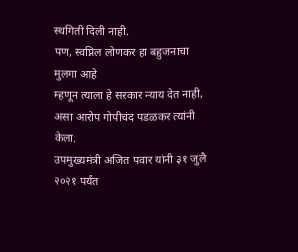स्थगिती दिली नाही.
पण, स्वप्निल लोणकर हा बहुजनाचा मुलगा आहे
म्हणून त्याला हे सरकार न्याय देत नाही,
असा आरोप गोपीचंद पडळकर त्यांनी केला.
उपमुख्यमंत्री अजित पवार यांनी ३१ जुलै २०२१ पर्यंत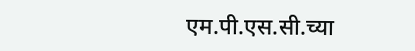एम.पी.एस.सी.च्या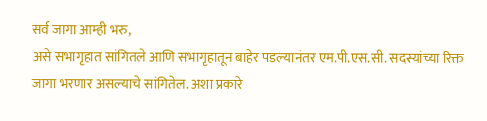सर्व जागा आम्ही भरु,
असे सभागृहात सांगितले आणि सभागृहातून बाहेर पडल्यानंतर एम.पी.एस.सी. सदस्यांच्या रिक्त जागा भरणार असल्याचे सांगितेल. अशा प्रकारे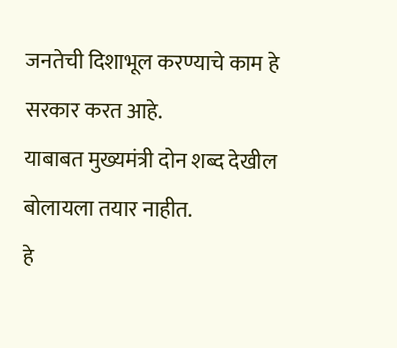जनतेची दिशाभूल करण्याचे काम हे सरकार करत आहे.
याबाबत मुख्यमंत्री दोन शब्द देखील बोलायला तयार नाहीत.
हे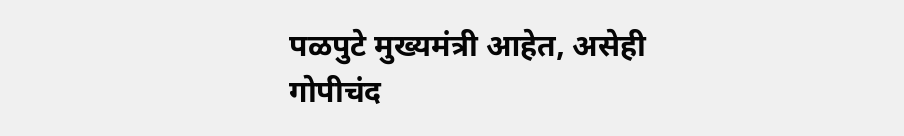पळपुटे मुख्यमंत्री आहेत, असेही गोपीचंद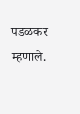पडळकर म्हणाले.